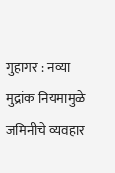गुहागर : नव्या मुद्रांक नियमामुळे जमिनीचे व्यवहार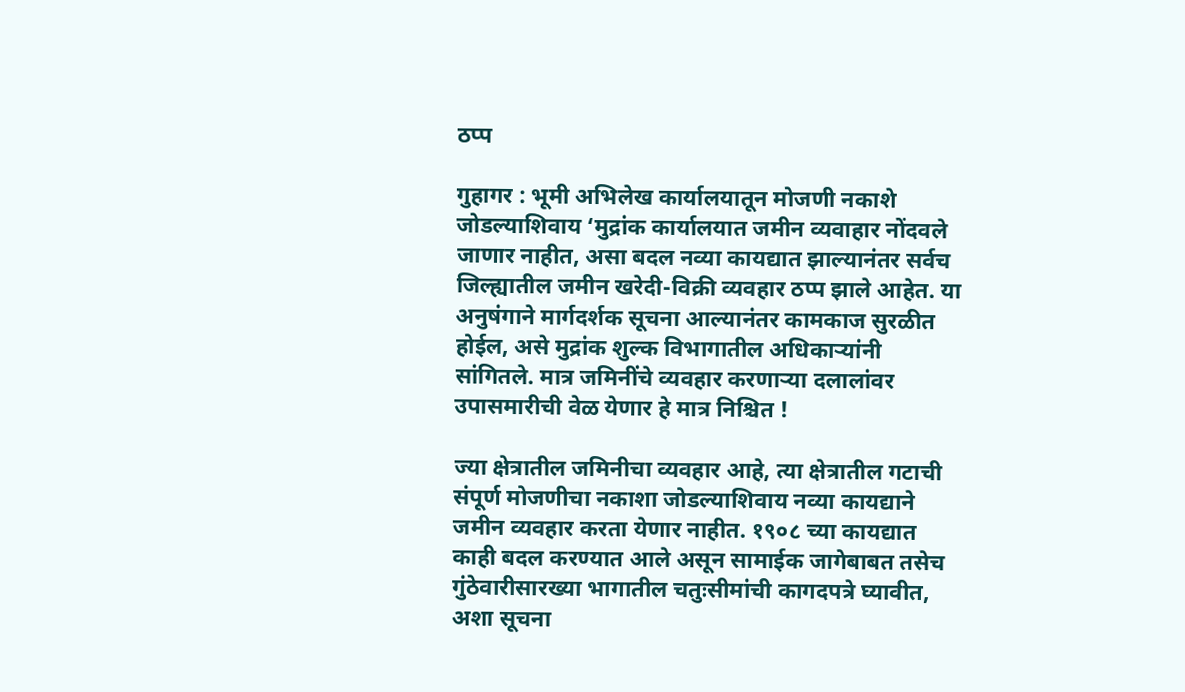ठप्प

गुहागर : भूमी अभिलेख कार्यालयातून मोजणी नकाशे जोडल्याशिवाय ‘मुद्रांक कार्यालयात जमीन व्यवाहार नोंदवले जाणार नाहीत, असा बदल नव्या कायद्यात झाल्यानंतर सर्वच जिल्ह्यातील जमीन खरेदी-विक्री व्यवहार ठप्प झाले आहेत. या अनुषंगाने मार्गदर्शक सूचना आल्यानंतर कामकाज सुरळीत होईल, असे मुद्रांक शुल्क विभागातील अधिकाऱ्यांनी सांगितले. मात्र जमिनींचे व्यवहार करणाऱ्या दलालांवर उपासमारीची वेळ येणार हे मात्र निश्चित !

ज्या क्षेत्रातील जमिनीचा व्यवहार आहे, त्या क्षेत्रातील गटाची संपूर्ण मोजणीचा नकाशा जोडल्याशिवाय नव्या कायद्याने जमीन व्यवहार करता येणार नाहीत. १९०८ च्या कायद्यात काही बदल करण्यात आले असून सामाईक जागेबाबत तसेच गुंठेवारीसारख्या भागातील चतुःसीमांची कागदपत्रे घ्यावीत, अशा सूचना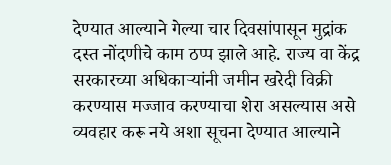देण्यात आल्याने गेल्या चार दिवसांपासून मुद्रांक दस्त नोंदणीचे काम ठप्प झाले आहे. राज्य वा केंद्र सरकारच्या अधिकाऱ्यांनी जमीन खरेदी विक्री करण्यास मज्जाव करण्याचा शेरा असल्यास असे व्यवहार करू नये अशा सूचना देण्यात आल्याने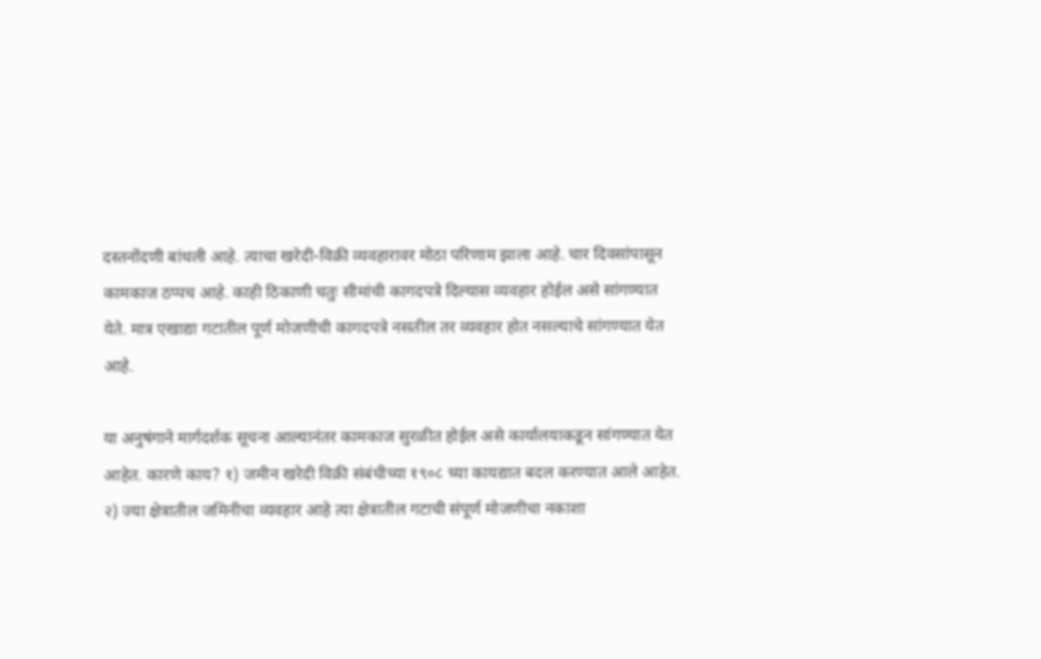दस्तनोंदणी बांधली आहे. त्याचा खरेदी-विक्री व्यवहारावर मोठा परिणाम झाला आहे. चार दिवसांपासून कामकाज ठप्पच आहे. काही ठिकाणी चतुः सीमांची कागदपत्रे दिल्यास व्यवहार होईल असे सांगण्यात येते. मात्र एखाद्या गटातील पूर्ण मोजणीची कागदपत्रे नसतील तर व्यवहार होत नसल्याचे सांगण्यात येत आहे.

या अनुषंगाने मार्गदर्शक सूचना आल्यानंतर कामकाज सुरळीत होईल असे कार्यालयाकडून सांगण्यात येत आहेत. कारणे काय? १) जमीन खरेदी विक्री संबंधीच्या १९०८ च्या कायद्यात बदल करण्यात आले आहेत. २) ज्या क्षेत्रातील जमिनीचा व्यवहार आहे त्या क्षेत्रातील गटाची संपूर्ण मोजणीचा नकाशा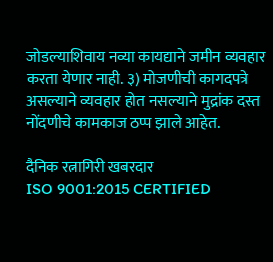जोडल्याशिवाय नव्या कायद्याने जमीन व्यवहार करता येणार नाही. ३) मोजणीची कागदपत्रे असल्याने व्यवहार होत नसल्याने मुद्रांक दस्त नोंदणीचे कामकाज ठप्प झाले आहेत.

दैनिक रत्नागिरी खबरदार
ISO 9001:2015 CERTIFIED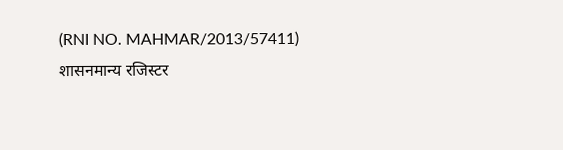(RNI NO. MAHMAR/2013/57411)
शासनमान्य रजिस्टर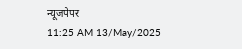न्यूजपेपर
11:25 AM 13/May/2025